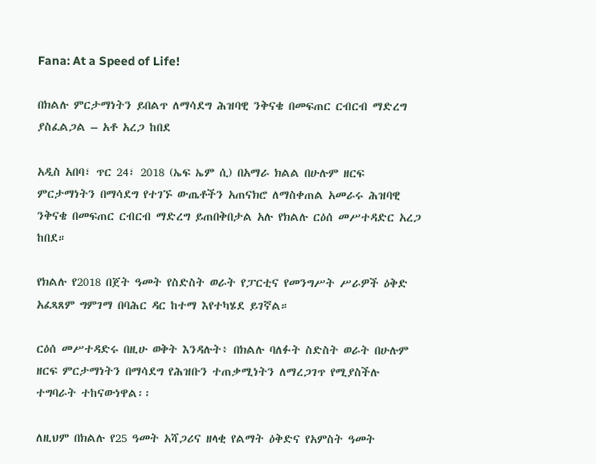Fana: At a Speed of Life!

በክልሉ ምርታማነትን ይበልጥ ለማሳደግ ሕዝባዊ ንቅናቄ በመፍጠር ርብርብ ማድረግ ያስፈልጋል – አቶ አረጋ ከበደ

አዲስ አበባ፣ ጥር 24፣ 2018 (ኤፍ ኤም ሲ) በአማራ ክልል በሁሉም ዘርፍ ምርታማነትን በማሳደግ የተገኙ ውጤቶችን አጠናክሮ ለማስቀጠል አመራሩ ሕዝባዊ ንቅናቄ በመፍጠር ርብርብ ማድረግ ይጠበቅበታል አሉ የክልሉ ርዕሰ መሥተዳድር አረጋ ከበደ።

የክልሉ የ2018 በጀት ዓመት የስድስት ወራት የፓርቲና የመንግሥት ሥራዎች ዕቅድ አፈጻጸም ግምገማ በባሕር ዳር ከተማ እየተካሄደ ይገኛል።

ርዕሰ መሥተዳድሩ በዚሁ ወቅት እንዳሉት፥ በክልሉ ባለፉት ስድስት ወራት በሁሉም ዘርፍ ምርታማነትን በማሳደግ የሕዝቡን ተጠቃሚነትን ለማረጋገጥ የሚያስችሉ ተግባራት ተከናውነዋል፡፡

ለዚህም በክልሉ የ25 ዓመት አሻጋሪና ዘላቂ የልማት ዕቅድና የአምስት ዓመት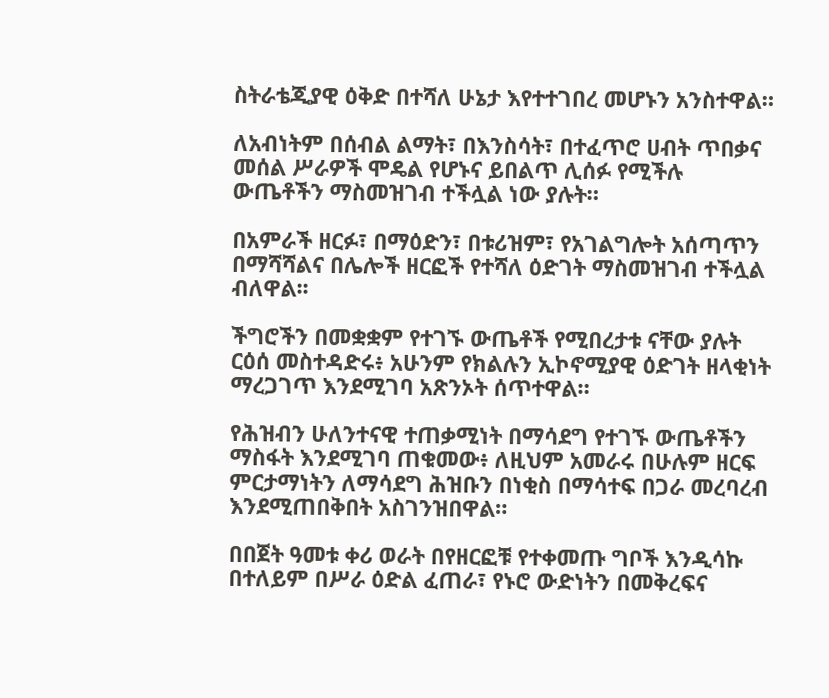ስትራቴጂያዊ ዕቅድ በተሻለ ሁኔታ እየተተገበረ መሆኑን አንስተዋል።

ለአብነትም በሰብል ልማት፣ በእንስሳት፣ በተፈጥሮ ሀብት ጥበቃና መሰል ሥራዎች ሞዴል የሆኑና ይበልጥ ሊሰፉ የሚችሉ ውጤቶችን ማስመዝገብ ተችሏል ነው ያሉት።

በአምራች ዘርፉ፣ በማዕድን፣ በቱሪዝም፣ የአገልግሎት አሰጣጥን በማሻሻልና በሌሎች ዘርፎች የተሻለ ዕድገት ማስመዝገብ ተችሏል ብለዋል፡፡

ችግሮችን በመቋቋም የተገኙ ውጤቶች የሚበረታቱ ናቸው ያሉት ርዕሰ መስተዳድሩ፥ አሁንም የክልሉን ኢኮኖሚያዊ ዕድገት ዘላቂነት ማረጋገጥ እንደሚገባ አጽንኦት ሰጥተዋል።

የሕዝብን ሁለንተናዊ ተጠቃሚነት በማሳደግ የተገኙ ውጤቶችን ማስፋት እንደሚገባ ጠቁመው፥ ለዚህም አመራሩ በሁሉም ዘርፍ ምርታማነትን ለማሳደግ ሕዝቡን በነቂስ በማሳተፍ በጋራ መረባረብ እንደሚጠበቅበት አስገንዝበዋል።

በበጀት ዓመቱ ቀሪ ወራት በየዘርፎቹ የተቀመጡ ግቦች እንዲሳኩ በተለይም በሥራ ዕድል ፈጠራ፣ የኑሮ ውድነትን በመቅረፍና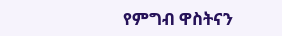የምግብ ዋስትናን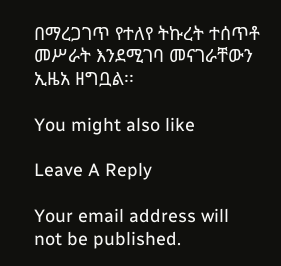በማረጋገጥ የተለየ ትኩረት ተሰጥቶ መሥራት እንደሚገባ መናገራቸውን ኢዜአ ዘግቧል፡፡

You might also like

Leave A Reply

Your email address will not be published.